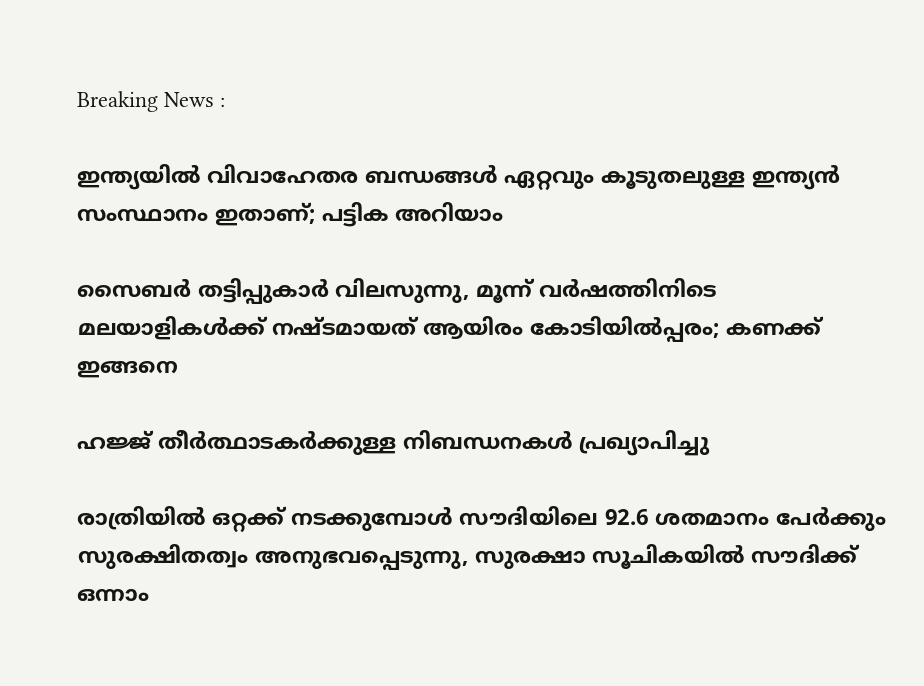Breaking News :

ഇന്ത്യയില്‍ വിവാഹേതര ബന്ധങ്ങള്‍ ഏറ്റവും കൂടുതലുള്ള ഇന്ത്യന്‍ സംസ്ഥാനം ഇതാണ്; പട്ടിക അറിയാം

സൈബര്‍ തട്ടിപ്പുകാര്‍ വിലസുന്നു, മൂന്ന് വര്‍ഷത്തിനിടെ മലയാളികള്‍ക്ക് നഷ്ടമായത് ആയിരം കോടിയില്‍പ്പരം; കണക്ക് ഇങ്ങനെ

ഹജ്ജ് തീർത്ഥാടകർക്കുള്ള നിബന്ധനകൾ പ്രഖ്യാപിച്ചു

രാത്രിയിൽ ഒറ്റക്ക് നടക്കുമ്പോൾ സൗദിയിലെ 92.6 ശതമാനം പേർക്കും സുരക്ഷിതത്വം അനുഭവപ്പെടുന്നു, സുരക്ഷാ സൂചികയിൽ സൗദിക്ക് ഒന്നാം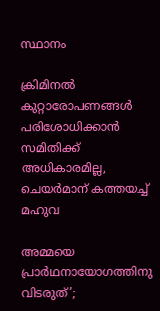സ്ഥാനം

ക്രിമിനല്‍ കുറ്റാരോപണങ്ങള്‍ പരിശോധിക്കാന്‍ സമിതിക്ക്‌ അധികാരമില്ല, ചെയര്‍മാന്‌ കത്തയച്ച് മഹുവ

അമ്മയെ പ്രാര്‍ഥനായോഗത്തിനു വിടരുത്’;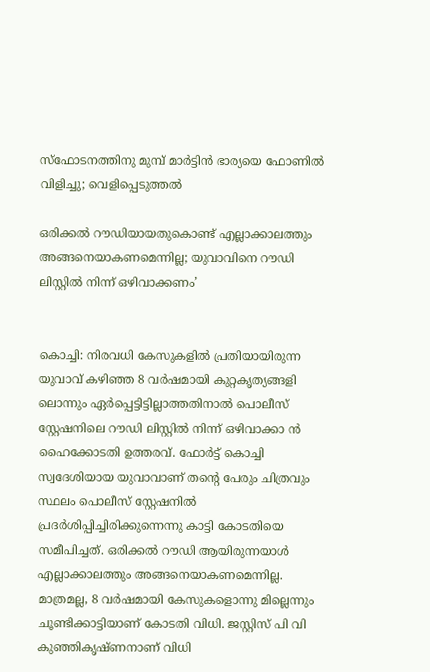സ്‌ഫോടനത്തിനു മുമ്പ് മാര്‍ട്ടിന്‍ ഭാര്യയെ ഫോണില്‍ വിളിച്ചു; വെളിപ്പെടുത്തല്‍

ഒരിക്കല്‍ റൗഡിയായതുകൊണ്ട് എല്ലാക്കാലത്തും അങ്ങനെയാകണമെന്നില്ല; യുവാവിനെ റൗഡി ലിസ്റ്റില്‍ നിന്ന് ഒഴിവാക്കണം’


കൊച്ചി: നിരവധി കേസുകളില്‍ പ്രതിയായിരുന്ന യുവാവ് കഴിഞ്ഞ 8 വര്‍ഷമായി കുറ്റകൃത്യങ്ങളി ലൊന്നും ഏര്‍പ്പെട്ടിട്ടില്ലാത്തതിനാല്‍ പൊലീസ് സ്റ്റേഷനിലെ റൗഡി ലിസ്റ്റില്‍ നിന്ന് ഒഴിവാക്കാ ന്‍ ഹൈക്കോടതി ഉത്തരവ്. ഫോര്‍ട്ട് കൊച്ചി സ്വദേശിയായ യുവാവാണ് തന്റെ പേരും ചിത്രവും സ്ഥലം പൊലീസ് സ്റ്റേഷനില്‍ പ്രദര്‍ശിപ്പിച്ചിരിക്കുന്നെന്നു കാട്ടി കോടതിയെ സമീപിച്ചത്. ഒരിക്കല്‍ റൗഡി ആയിരുന്നയാള്‍ എല്ലാക്കാലത്തും അങ്ങനെയാകണമെന്നില്ല. മാത്രമല്ല, 8 വര്‍ഷമായി കേസുകളൊന്നു മില്ലെന്നും ചൂണ്ടിക്കാട്ടിയാണ് കോടതി വിധി. ജസ്റ്റിസ് പി വി കുഞ്ഞികൃഷ്ണനാണ് വിധി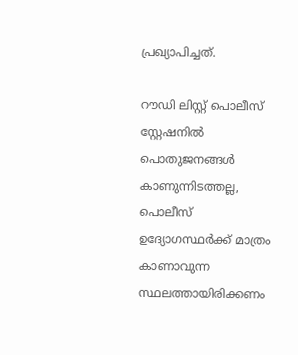പ്രഖ്യാപിച്ചത്.

റൗഡി ലിസ്റ്റ് പൊലീസ് സ്റ്റേഷനില്‍ പൊതുജനങ്ങള്‍ കാണുന്നിടത്തല്ല, പൊലീസ് ഉദ്യോഗസ്ഥര്‍ക്ക് മാത്രം കാണാവുന്ന സ്ഥലത്തായിരിക്കണം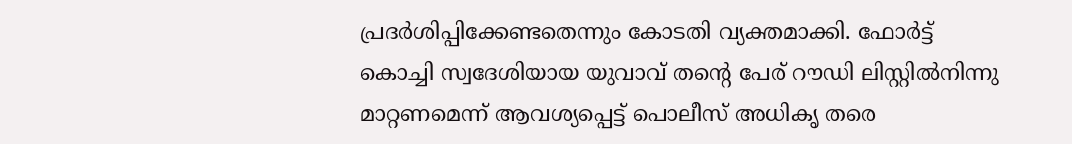പ്രദര്‍ശിപ്പിക്കേണ്ടതെന്നും കോടതി വ്യക്തമാക്കി. ഫോര്‍ട്ട് കൊച്ചി സ്വദേശിയായ യുവാവ് തന്റെ പേര് റൗഡി ലിസ്റ്റില്‍നിന്നു മാറ്റണമെന്ന് ആവശ്യപ്പെട്ട് പൊലീസ് അധികൃ തരെ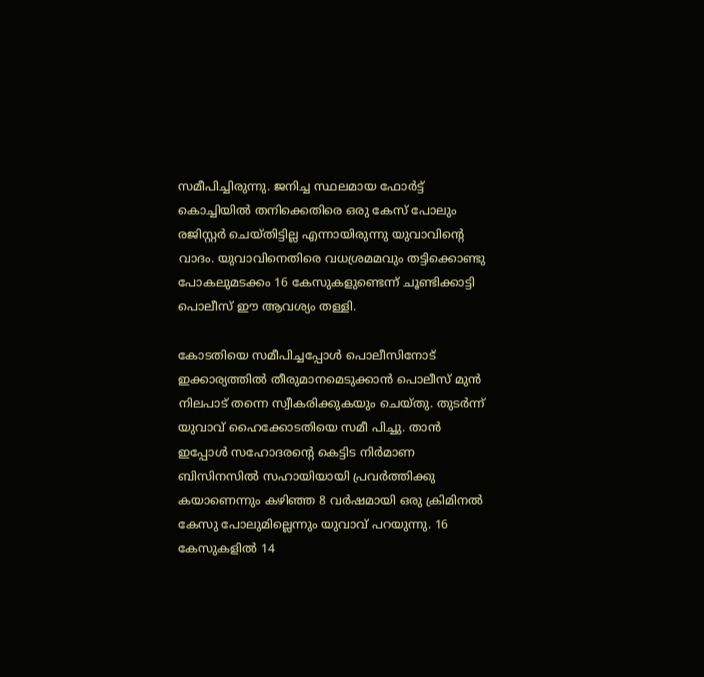സമീപിച്ചിരുന്നു. ജനിച്ച സ്ഥലമായ ഫോര്‍ട്ട് കൊച്ചിയില്‍ തനിക്കെതിരെ ഒരു കേസ് പോലും രജിസ്റ്റര്‍ ചെയ്തിട്ടില്ല എന്നായിരുന്നു യുവാവിന്റെ വാദം. യുവാവിനെതിരെ വധശ്രമമവും തട്ടിക്കൊണ്ടു പോകലുമടക്കം 16 കേസുകളുണ്ടെന്ന് ചൂണ്ടിക്കാട്ടി പൊലീസ് ഈ ആവശ്യം തള്ളി.

കോടതിയെ സമീപിച്ചപ്പോള്‍ പൊലീസിനോട് ഇക്കാര്യത്തില്‍ തീരുമാനമെടുക്കാന്‍ പൊലീസ് മുന്‍ നിലപാട് തന്നെ സ്വീകരിക്കുകയും ചെയ്തു. തുടര്‍ന്ന് യുവാവ് ഹൈക്കോടതിയെ സമീ പിച്ചു. താന്‍ ഇപ്പോള്‍ സഹോദരന്റെ കെട്ടിട നിര്‍മാണ ബിസിനസില്‍ സഹായിയായി പ്രവര്‍ത്തിക്കു കയാണെന്നും കഴിഞ്ഞ 8 വര്‍ഷമായി ഒരു ക്രിമിനല്‍ കേസു പോലുമില്ലെന്നും യുവാവ് പറയുന്നു. 16 കേസുകളില്‍ 14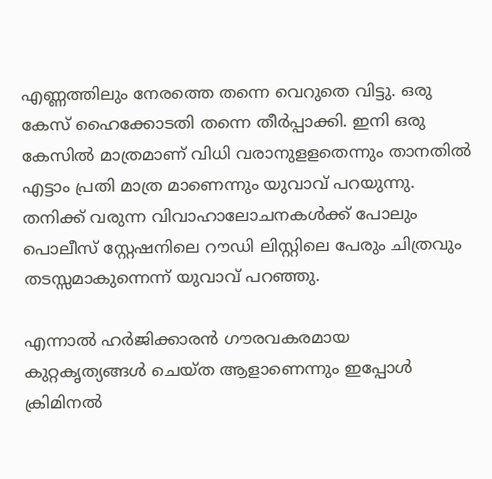എണ്ണത്തിലും നേരത്തെ തന്നെ വെറുതെ വിട്ടു. ഒരു കേസ് ഹൈക്കോടതി തന്നെ തീര്‍പ്പാക്കി. ഇനി ഒരു കേസില്‍ മാത്രമാണ് വിധി വരാനുളളതെന്നും താനതില്‍ എട്ടാം പ്രതി മാത്ര മാണെന്നും യുവാവ് പറയുന്നു. തനിക്ക് വരുന്ന വിവാഹാലോചനകള്‍ക്ക് പോലും പൊലീസ് സ്റ്റേഷനിലെ റൗഡി ലിസ്റ്റിലെ പേരും ചിത്രവും തടസ്സമാകുന്നെന്ന് യുവാവ് പറഞ്ഞു.

എന്നാല്‍ ഹര്‍ജിക്കാരന്‍ ഗൗരവകരമായ കുറ്റകൃത്യങ്ങള്‍ ചെയ്ത ആളാണെന്നും ഇപ്പോള്‍ ക്രിമിനല്‍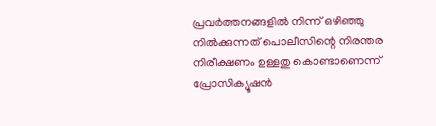പ്രവര്‍ത്തനങ്ങളില്‍ നിന്ന് ഒഴിഞ്ഞു നില്‍ക്കുന്നത് പൊലീസിന്റെ നിരന്തര നിരീക്ഷണം ഉള്ളതു കൊണ്ടാണെന്ന് പ്രോസിക്യൂഷന്‍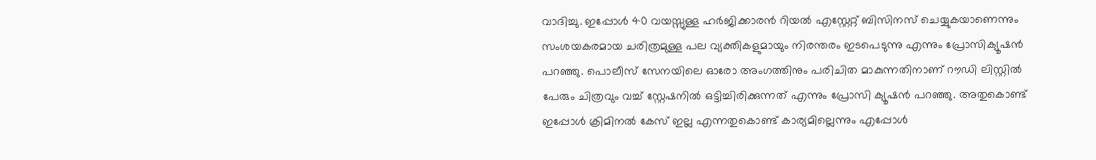വാദിച്ചു. ഇപ്പോള്‍ 40 വയസ്സുള്ള ഹര്‍ജിക്കാരന്‍ റിയല്‍ എസ്റ്റേറ്റ് ബിസിനസ് ചെയ്യുകയാണെന്നും സംശയകരമായ ചരിത്രമുള്ള പല വ്യക്തികളുമായും നിരന്തരം ഇടപെടുന്നു എന്നും പ്രോസിക്യൂഷന്‍ പറഞ്ഞു. പൊലീസ് സേനയിലെ ഓരോ അംഗത്തിനും പരിചിത മാകുന്നതിനാണ് റൗഡി ലിസ്റ്റില്‍ പേരും ചിത്രവും വച്ച് സ്റ്റേഷനില്‍ ഒട്ടിച്ചിരിക്കുന്നത് എന്നും പ്രോസി ക്യൂഷന്‍ പറഞ്ഞു. അതുകൊണ്ട് ഇപ്പോള്‍ ക്രിമിനല്‍ കേസ് ഇല്ല എന്നതുകൊണ്ട് കാര്യമില്ലെന്നും എപ്പോള്‍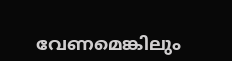വേണമെങ്കിലും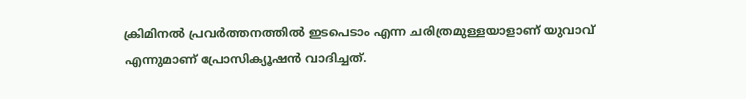ക്രിമിനല്‍ പ്രവര്‍ത്തനത്തില്‍ ഇടപെടാം എന്ന ചരിത്രമുള്ളയാളാണ് യുവാവ് എന്നുമാണ് പ്രോസിക്യൂഷന്‍ വാദിച്ചത്.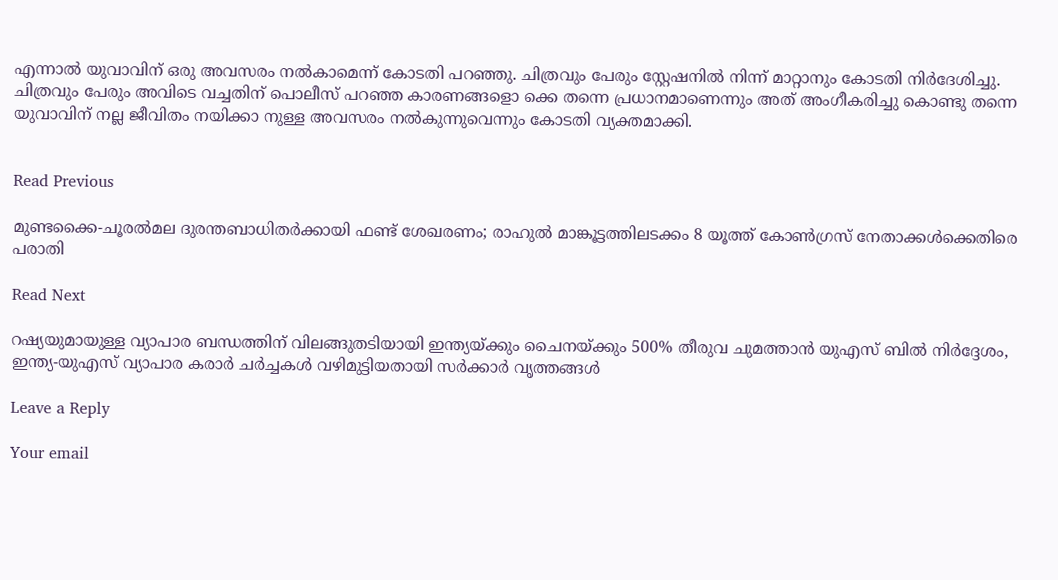എന്നാല്‍ യുവാവിന് ഒരു അവസരം നല്‍കാമെന്ന് കോടതി പറഞ്ഞു. ചിത്രവും പേരും സ്റ്റേഷനില്‍ നിന്ന് മാറ്റാനും കോടതി നിര്‍ദേശിച്ചു. ചിത്രവും പേരും അവിടെ വച്ചതിന് പൊലീസ് പറഞ്ഞ കാരണങ്ങളൊ ക്കെ തന്നെ പ്രധാനമാണെന്നും അത് അംഗീകരിച്ചു കൊണ്ടു തന്നെ യുവാവിന് നല്ല ജീവിതം നയിക്കാ നുള്ള അവസരം നല്‍കുന്നുവെന്നും കോടതി വ്യക്തമാക്കി.


Read Previous

മുണ്ടക്കൈ-ചൂരല്‍മല ദുരന്തബാധിതര്‍ക്കായി ഫണ്ട് ശേഖരണം; രാഹുല്‍ മാങ്കൂട്ടത്തിലടക്കം 8 യൂത്ത് കോണ്‍ഗ്രസ് നേതാക്കള്‍ക്കെതിരെ പരാതി

Read Next

റഷ്യയുമായുള്ള വ്യാപാര ബന്ധത്തിന് വിലങ്ങുതടിയായി ഇന്ത്യയ്ക്കും ചൈനയ്ക്കും 500% തീരുവ ചുമത്താൻ യുഎസ് ബിൽ നിർദ്ദേശം, ഇന്ത്യ-യുഎസ് വ്യാപാര കരാർ ചർച്ചകൾ വഴിമുട്ടിയതായി സർക്കാർ വൃത്തങ്ങൾ

Leave a Reply

Your email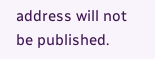address will not be published.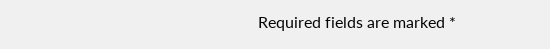Required fields are marked *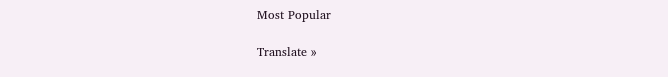Most Popular

Translate »